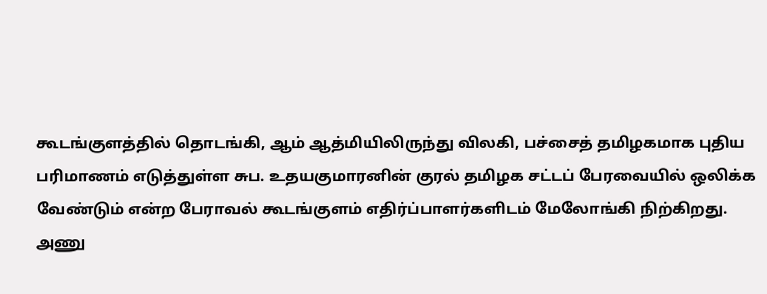கூடங்குளத்தில் தொடங்கி, ஆம் ஆத்மியிலிருந்து விலகி, பச்சைத் தமிழகமாக புதிய பரிமாணம் எடுத்துள்ள சுப. உதயகுமாரனின் குரல் தமிழக சட்டப் பேரவையில் ஒலிக்க வேண்டும் என்ற பேராவல் கூடங்குளம் எதிர்ப்பாளர்களிடம் மேலோங்கி நிற்கிறது.
அணு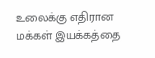உலைக்கு எதிரான மக்கள் இயக்கத்தை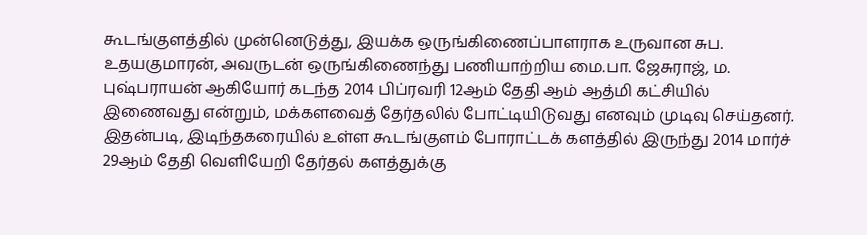கூடங்குளத்தில் முன்னெடுத்து, இயக்க ஒருங்கிணைப்பாளராக உருவான சுப. உதயகுமாரன், அவருடன் ஒருங்கிணைந்து பணியாற்றிய மை.பா. ஜேசுராஜ், ம. புஷ்பராயன் ஆகியோர் கடந்த 2014 பிப்ரவரி 12ஆம் தேதி ஆம் ஆத்மி கட்சியில் இணைவது என்றும், மக்களவைத் தேர்தலில் போட்டியிடுவது எனவும் முடிவு செய்தனர்.
இதன்படி, இடிந்தகரையில் உள்ள கூடங்குளம் போராட்டக் களத்தில் இருந்து 2014 மார்ச் 29ஆம் தேதி வெளியேறி தேர்தல் களத்துக்கு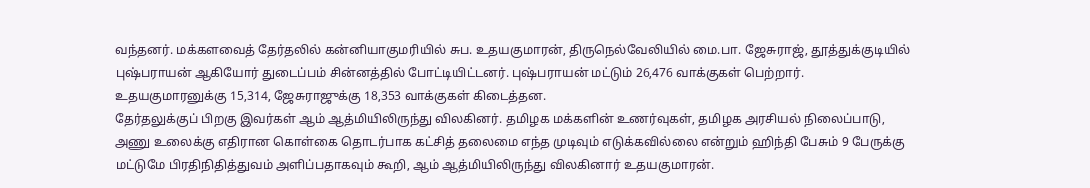வந்தனர். மக்களவைத் தேர்தலில் கன்னியாகுமரியில் சுப. உதயகுமாரன், திருநெல்வேலியில் மை.பா. ஜேசுராஜ், தூத்துக்குடியில் புஷ்பராயன் ஆகியோர் துடைப்பம் சின்னத்தில் போட்டியிட்டனர். புஷ்பராயன் மட்டும் 26,476 வாக்குகள் பெற்றார். உதயகுமாரனுக்கு 15,314, ஜேசுராஜுக்கு 18,353 வாக்குகள் கிடைத்தன.
தேர்தலுக்குப் பிறகு இவர்கள் ஆம் ஆத்மியிலிருந்து விலகினர். தமிழக மக்களின் உணர்வுகள், தமிழக அரசியல் நிலைப்பாடு, அணு உலைக்கு எதிரான கொள்கை தொடர்பாக கட்சித் தலைமை எந்த முடிவும் எடுக்கவில்லை என்றும் ஹிந்தி பேசும் 9 பேருக்கு மட்டுமே பிரதிநிதித்துவம் அளிப்பதாகவும் கூறி, ஆம் ஆத்மியிலிருந்து விலகினார் உதயகுமாரன்.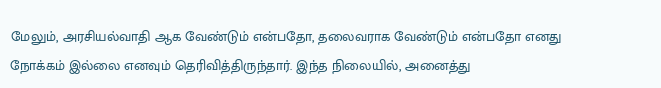மேலும், அரசியல்வாதி ஆக வேண்டும் என்பதோ, தலைவராக வேண்டும் என்பதோ எனது நோக்கம் இல்லை எனவும் தெரிவித்திருந்தார். இந்த நிலையில், அனைத்து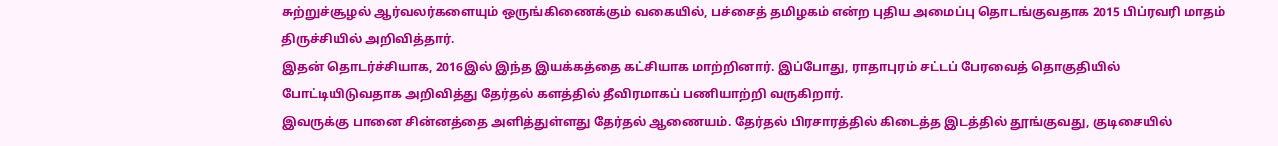சுற்றுச்சூழல் ஆர்வலர்களையும் ஒருங்கிணைக்கும் வகையில், பச்சைத் தமிழகம் என்ற புதிய அமைப்பு தொடங்குவதாக 2015 பிப்ரவரி மாதம் திருச்சியில் அறிவித்தார்.
இதன் தொடர்ச்சியாக, 2016இல் இந்த இயக்கத்தை கட்சியாக மாற்றினார். இப்போது, ராதாபுரம் சட்டப் பேரவைத் தொகுதியில் போட்டியிடுவதாக அறிவித்து தேர்தல் களத்தில் தீவிரமாகப் பணியாற்றி வருகிறார்.
இவருக்கு பானை சின்னத்தை அளித்துள்ளது தேர்தல் ஆணையம். தேர்தல் பிரசாரத்தில் கிடைத்த இடத்தில் தூங்குவது, குடிசையில்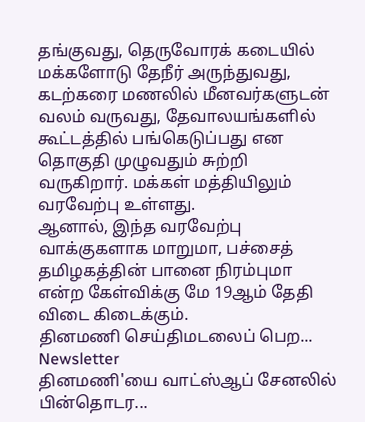தங்குவது, தெருவோரக் கடையில் மக்களோடு தேநீர் அருந்துவது, கடற்கரை மணலில் மீனவர்களுடன் வலம் வருவது, தேவாலயங்களில் கூட்டத்தில் பங்கெடுப்பது என தொகுதி முழுவதும் சுற்றி வருகிறார். மக்கள் மத்தியிலும் வரவேற்பு உள்ளது.
ஆனால், இந்த வரவேற்பு வாக்குகளாக மாறுமா, பச்சைத் தமிழகத்தின் பானை நிரம்புமா என்ற கேள்விக்கு மே 19ஆம் தேதி விடை கிடைக்கும்.
தினமணி செய்திமடலைப் பெற... Newsletter
தினமணி'யை வாட்ஸ்ஆப் சேனலில் பின்தொடர...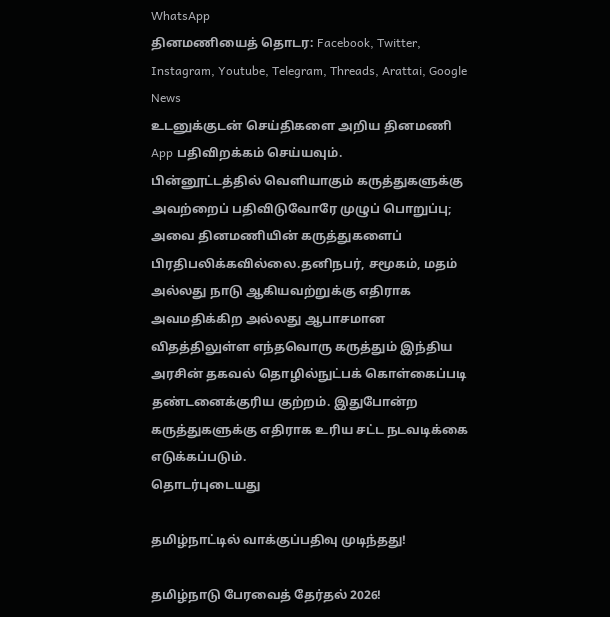WhatsApp
தினமணியைத் தொடர: Facebook, Twitter, Instagram, Youtube, Telegram, Threads, Arattai, Google News
உடனுக்குடன் செய்திகளை அறிய தினமணி App பதிவிறக்கம் செய்யவும்.
பின்னூட்டத்தில் வெளியாகும் கருத்துகளுக்கு அவற்றைப் பதிவிடுவோரே முழுப் பொறுப்பு; அவை தினமணியின் கருத்துகளைப் பிரதிபலிக்கவில்லை.தனிநபர், சமூகம், மதம் அல்லது நாடு ஆகியவற்றுக்கு எதிராக அவமதிக்கிற அல்லது ஆபாசமான விதத்திலுள்ள எந்தவொரு கருத்தும் இந்திய அரசின் தகவல் தொழில்நுட்பக் கொள்கைப்படி தண்டனைக்குரிய குற்றம். இதுபோன்ற கருத்துகளுக்கு எதிராக உரிய சட்ட நடவடிக்கை எடுக்கப்படும்.
தொடர்புடையது

தமிழ்நாட்டில் வாக்குப்பதிவு முடிந்தது!

தமிழ்நாடு பேரவைத் தேர்தல் 2026!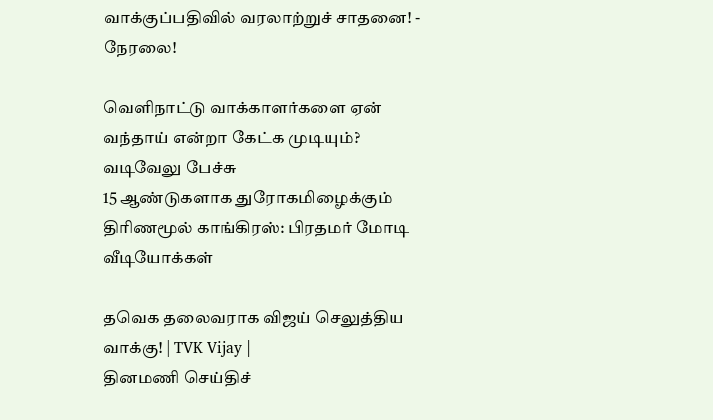வாக்குப்பதிவில் வரலாற்றுச் சாதனை! - நேரலை!

வெளிநாட்டு வாக்காளர்களை ஏன் வந்தாய் என்றா கேட்க முடியும்? வடிவேலு பேச்சு
15 ஆண்டுகளாக துரோகமிழைக்கும் திரிணமூல் காங்கிரஸ்: பிரதமர் மோடி
வீடியோக்கள்

தவெக தலைவராக விஜய் செலுத்திய வாக்கு! | TVK Vijay |
தினமணி செய்திச்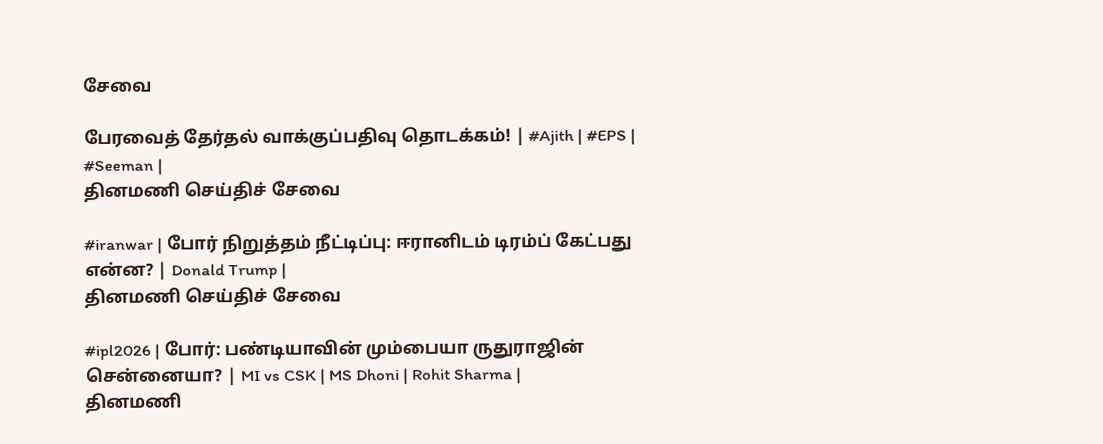சேவை

பேரவைத் தேர்தல் வாக்குப்பதிவு தொடக்கம்! | #Ajith | #EPS | #Seeman |
தினமணி செய்திச் சேவை

#iranwar | போர் நிறுத்தம் நீட்டிப்பு: ஈரானிடம் டிரம்ப் கேட்பது என்ன? | Donald Trump |
தினமணி செய்திச் சேவை

#ipl2026 | போர்: பண்டியாவின் மும்பையா ருதுராஜின் சென்னையா? | MI vs CSK | MS Dhoni | Rohit Sharma |
தினமணி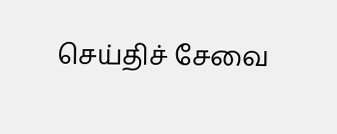செய்திச் சேவை